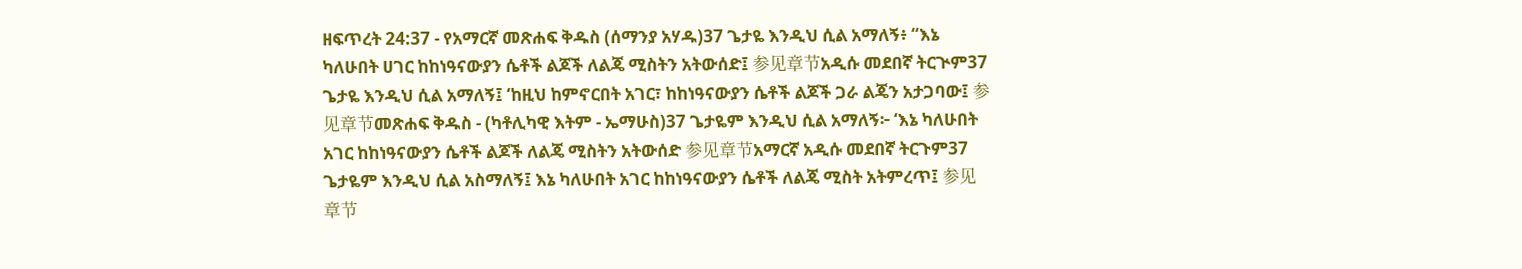ዘፍጥረት 24:37 - የአማርኛ መጽሐፍ ቅዱስ (ሰማንያ አሃዱ)37 ጌታዬ እንዲህ ሲል አማለኝ፥ “እኔ ካለሁበት ሀገር ከከነዓናውያን ሴቶች ልጆች ለልጄ ሚስትን አትውሰድ፤ 参见章节አዲሱ መደበኛ ትርጒም37 ጌታዬ እንዲህ ሲል አማለኝ፤ ‘ከዚህ ከምኖርበት አገር፣ ከከነዓናውያን ሴቶች ልጆች ጋራ ልጄን አታጋባው፤ 参见章节መጽሐፍ ቅዱስ - (ካቶሊካዊ እትም - ኤማሁስ)37 ጌታዬም እንዲህ ሲል አማለኝ፦ ‘እኔ ካለሁበት አገር ከከነዓናውያን ሴቶች ልጆች ለልጄ ሚስትን አትውሰድ 参见章节አማርኛ አዲሱ መደበኛ ትርጉም37 ጌታዬም እንዲህ ሲል አስማለኝ፤ እኔ ካለሁበት አገር ከከነዓናውያን ሴቶች ለልጄ ሚስት አትምረጥ፤ 参见章节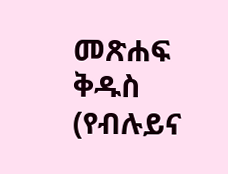መጽሐፍ ቅዱስ (የብሉይና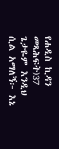የሐዲስ ኪዳን መጻሕፍት)37 ጌታዬም እንዲህ ሲል አማለኝ፦ እኔ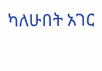ካለሁበት አገር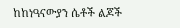ከከነዓናውያን ሴቶች ልጆች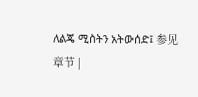ለልጄ ሚስትን አትውሰድ፤ 参见章节 |